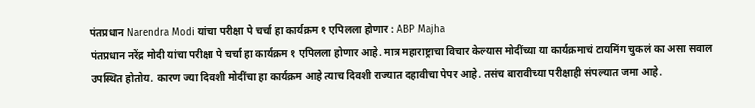पंतप्रधान Narendra Modi यांचा परीक्षा पे चर्चा हा कार्यक्रम १ एपिलला होणार : ABP Majha
पंतप्रधान नरेंद्र मोदी यांचा परीक्षा पे चर्चा हा कार्यक्रम १ एपिलला होणार आहे. मात्र महाराष्ट्राचा विचार केल्यास मोदींच्या या कार्यक्रमाचं टायमिंग चुकलं का असा सवाल उपस्थित होतोय. कारण ज्या दिवशी मोदींचा हा कार्यक्रम आहे त्याच दिवशी राज्यात दहावीचा पेपर आहे. तसंच बारावीच्या परीक्षाही संपल्यात जमा आहे.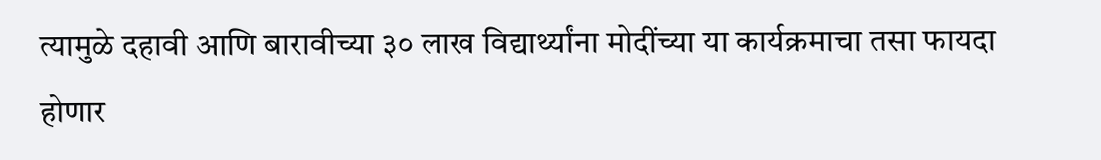त्यामुळे दहावी आणि बारावीच्या ३० लाख विद्यार्थ्यांना मोदींच्या या कार्यक्रमाचा तसा फायदा होणार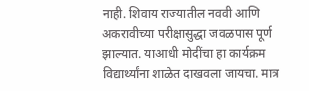नाही. शिवाय राज्यातील नववी आणि अकरावीच्या परीक्षासुद्धा जवळपास पूर्ण झाल्यात. याआधी मोदींचा हा कार्यक्रम विद्यार्थ्यांना शाळेत दाखवला जायचा. मात्र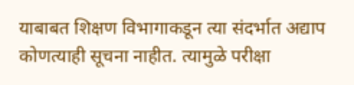याबाबत शिक्षण विभागाकडून त्या संदर्भात अद्याप कोणत्याही सूचना नाहीत. त्यामुळे परीक्षा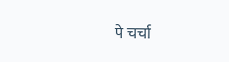पे चर्चा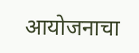आयोजनाचा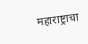महाराष्ट्राचा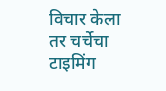विचार केला तर चर्चेचा टाइमिंग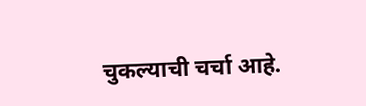चुकल्याची चर्चा आहे.